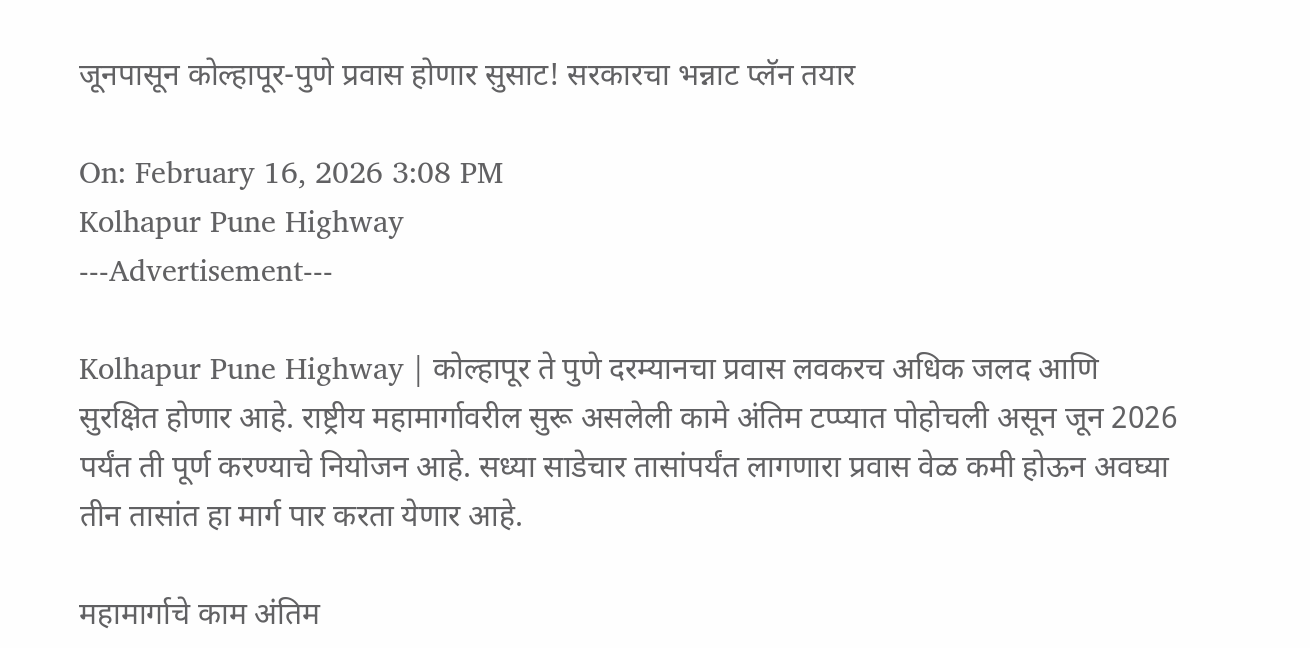जूनपासून कोल्हापूर-पुणे प्रवास होणार सुसाट! सरकारचा भन्नाट प्लॅन तयार

On: February 16, 2026 3:08 PM
Kolhapur Pune Highway
---Advertisement---

Kolhapur Pune Highway | कोल्हापूर ते पुणे दरम्यानचा प्रवास लवकरच अधिक जलद आणि सुरक्षित होणार आहे. राष्ट्रीय महामार्गावरील सुरू असलेली कामे अंतिम टप्प्यात पोहोचली असून जून 2026 पर्यंत ती पूर्ण करण्याचे नियोजन आहे. सध्या साडेचार तासांपर्यंत लागणारा प्रवास वेळ कमी होऊन अवघ्या तीन तासांत हा मार्ग पार करता येणार आहे.

महामार्गाचे काम अंतिम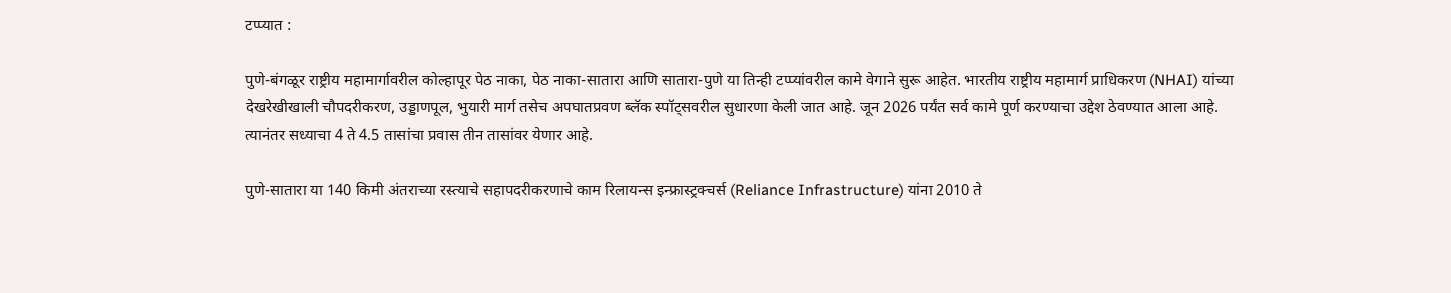टप्प्यात :

पुणे-बंगळूर राष्ट्रीय महामार्गावरील कोल्हापूर पेठ नाका, पेठ नाका-सातारा आणि सातारा-पुणे या तिन्ही टप्प्यांवरील कामे वेगाने सुरू आहेत. भारतीय राष्ट्रीय महामार्ग प्राधिकरण (NHAI) यांच्या देखरेखीखाली चौपदरीकरण, उड्डाणपूल, भुयारी मार्ग तसेच अपघातप्रवण ब्लॅक स्पॉट्सवरील सुधारणा केली जात आहे. जून 2026 पर्यंत सर्व कामे पूर्ण करण्याचा उद्देश ठेवण्यात आला आहे. त्यानंतर सध्याचा 4 ते 4.5 तासांचा प्रवास तीन तासांवर येणार आहे.

पुणे-सातारा या 140 किमी अंतराच्या रस्त्याचे सहापदरीकरणाचे काम रिलायन्स इन्फ्रास्ट्रक्चर्स (Reliance Infrastructure) यांना 2010 ते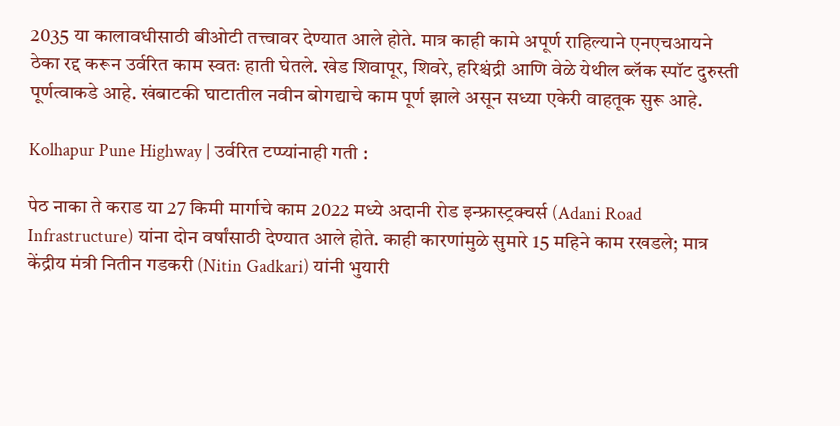2035 या कालावधीसाठी बीओटी तत्त्वावर देण्यात आले होते. मात्र काही कामे अपूर्ण राहिल्याने एनएचआयने ठेका रद्द करून उर्वरित काम स्वतः हाती घेतले. खेड शिवापूर, शिवरे, हरिश्चंद्री आणि वेळे येथील ब्लॅक स्पॉट दुरुस्ती पूर्णत्वाकडे आहे. खंबाटकी घाटातील नवीन बोगद्याचे काम पूर्ण झाले असून सध्या एकेरी वाहतूक सुरू आहे.

Kolhapur Pune Highway | उर्वरित टप्प्यांनाही गती :

पेठ नाका ते कराड या 27 किमी मार्गाचे काम 2022 मध्ये अदानी रोड इन्फ्रास्ट्रक्चर्स (Adani Road Infrastructure) यांना दोन वर्षांसाठी देण्यात आले होते. काही कारणांमुळे सुमारे 15 महिने काम रखडले; मात्र केंद्रीय मंत्री नितीन गडकरी (Nitin Gadkari) यांनी भुयारी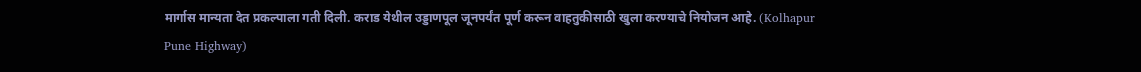मार्गास मान्यता देत प्रकल्पाला गती दिली. कराड येथील उड्डाणपूल जूनपर्यंत पूर्ण करून वाहतुकीसाठी खुला करण्याचे नियोजन आहे. (Kolhapur Pune Highway)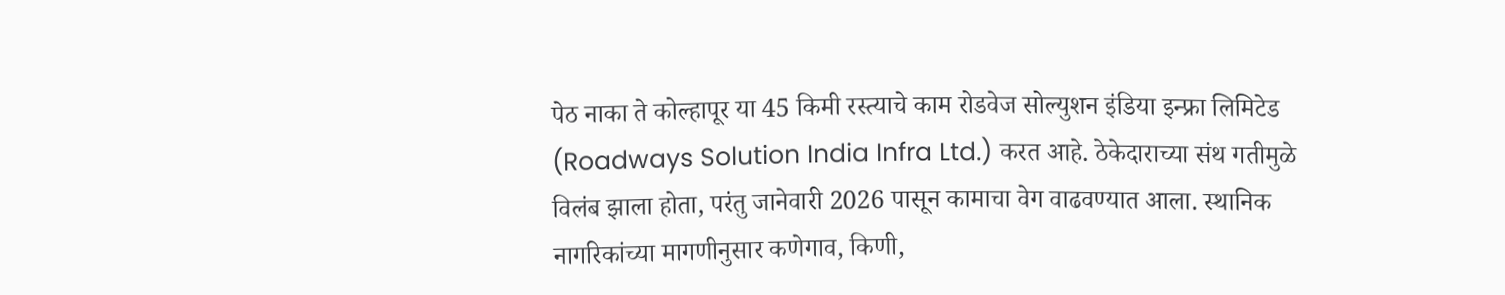पेठ नाका ते कोल्हापूर या 45 किमी रस्त्याचे काम रोडवेज सोल्युशन इंडिया इन्फ्रा लिमिटेड (Roadways Solution India Infra Ltd.) करत आहे. ठेकेदाराच्या संथ गतीमुळे विलंब झाला होता, परंतु जानेवारी 2026 पासून कामाचा वेग वाढवण्यात आला. स्थानिक नागरिकांच्या मागणीनुसार कणेगाव, किणी,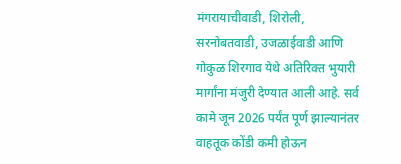मंगरायाचीवाडी, शिरोली, सरनोबतवाडी, उजळाईवाडी आणि गोकुळ शिरगाव येथे अतिरिक्त भुयारी मार्गांना मंजुरी देण्यात आली आहे. सर्व कामे जून 2026 पर्यंत पूर्ण झाल्यानंतर वाहतूक कोंडी कमी होऊन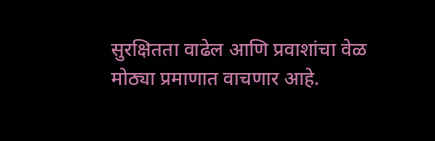सुरक्षितता वाढेल आणि प्रवाशांचा वेळ मोठ्या प्रमाणात वाचणार आहे.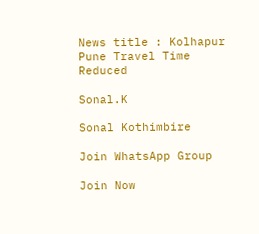News title : Kolhapur Pune Travel Time Reduced

Sonal.K

Sonal Kothimbire

Join WhatsApp Group

Join Now